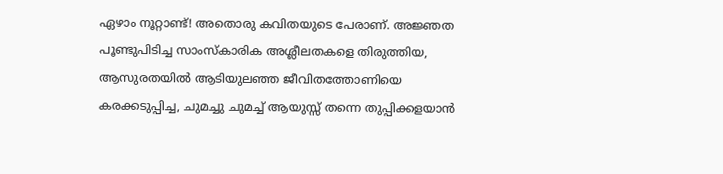ഏഴാം നൂറ്റാണ്ട്! അതൊരു കവിതയുടെ പേരാണ്. അജ്ഞത പൂണ്ടുപിടിച്ച സാംസ്കാരിക അശ്ലീലതകളെ തിരുത്തിയ, ആസുരതയിൽ ആടിയുലഞ്ഞ ജീവിതത്തോണിയെ കരക്കടുപ്പിച്ച, ചുമച്ചു ചുമച്ച് ആയുസ്സ് തന്നെ തുപ്പിക്കളയാൻ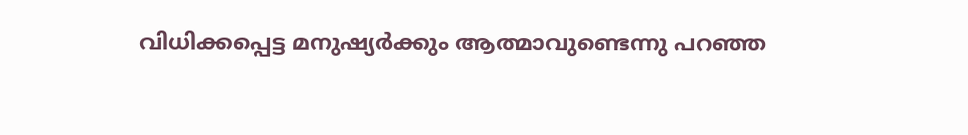വിധിക്കപ്പെട്ട മനുഷ്യർക്കും ആത്മാവുണ്ടെന്നു പറഞ്ഞ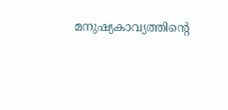മനുഷ്യകാവ്യത്തിൻ്റെ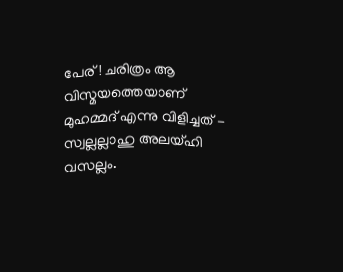പേര്! ചരിത്രം ആ വിസ്മയത്തെയാണ് മുഹമ്മദ് എന്നു വിളിച്ചത് - സ്വല്ലല്ലാഹു അലയ്ഹി വസല്ലം.